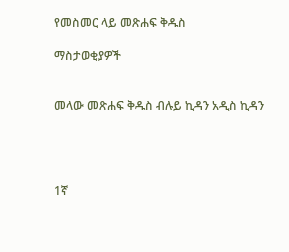የመስመር ላይ መጽሐፍ ቅዱስ

ማስታወቂያዎች


መላው መጽሐፍ ቅዱስ ብሉይ ኪዳን አዲስ ኪዳን




1ኛ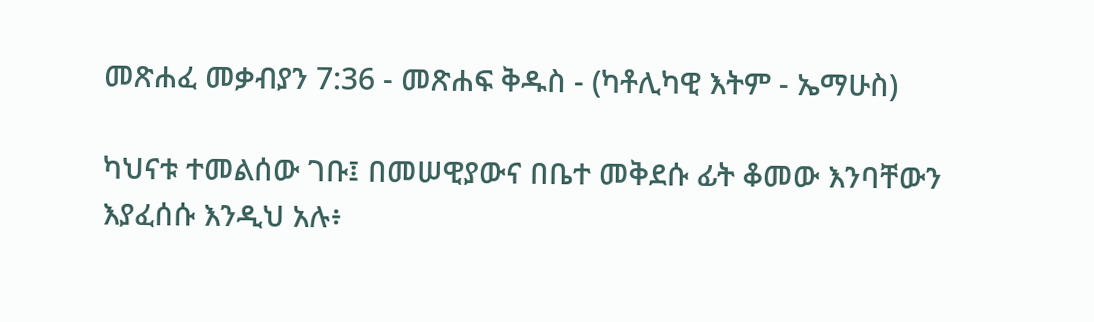መጽሐፈ መቃብያን 7:36 - መጽሐፍ ቅዱስ - (ካቶሊካዊ እትም - ኤማሁስ)

ካህናቱ ተመልሰው ገቡ፤ በመሠዊያውና በቤተ መቅደሱ ፊት ቆመው እንባቸውን እያፈሰሱ እንዲህ አሉ፥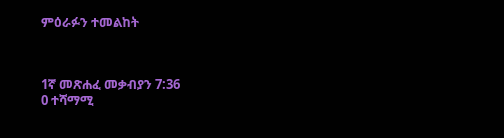ምዕራፉን ተመልከት



1ኛ መጽሐፈ መቃብያን 7:36
0 ተሻማሚ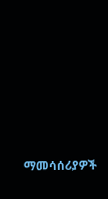ማመሳሰሪያዎች